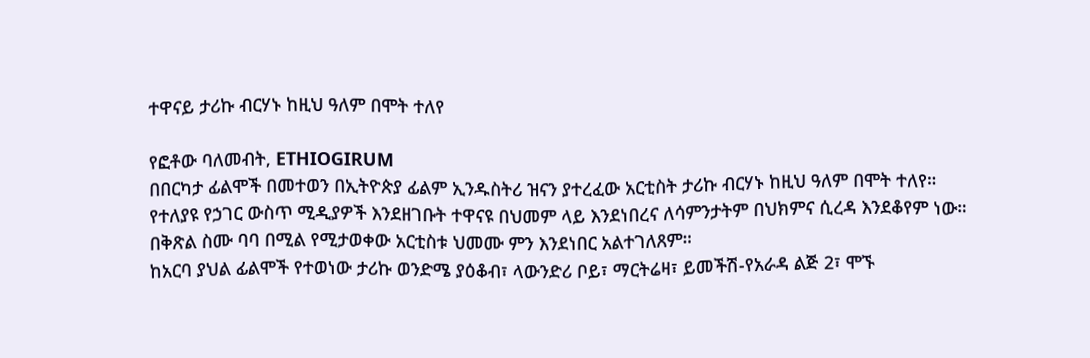ተዋናይ ታሪኩ ብርሃኑ ከዚህ ዓለም በሞት ተለየ

የፎቶው ባለመብት, ETHIOGIRUM
በበርካታ ፊልሞች በመተወን በኢትዮጵያ ፊልም ኢንዱስትሪ ዝናን ያተረፈው አርቲስት ታሪኩ ብርሃኑ ከዚህ ዓለም በሞት ተለየ።
የተለያዩ የኃገር ውስጥ ሚዲያዎች እንደዘገቡት ተዋናዩ በህመም ላይ እንደነበረና ለሳምንታትም በህክምና ሲረዳ እንደቆየም ነው።
በቅጽል ስሙ ባባ በሚል የሚታወቀው አርቲስቱ ህመሙ ምን እንደነበር አልተገለጸም።
ከአርባ ያህል ፊልሞች የተወነው ታሪኩ ወንድሜ ያዕቆብ፣ ላውንድሪ ቦይ፣ ማርትሬዛ፣ ይመችሽ-የአራዳ ልጅ 2፣ ሞኙ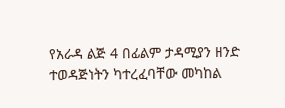የአራዳ ልጅ 4 በፊልም ታዳሚያን ዘንድ ተወዳጅነትን ካተረፈባቸው መካከል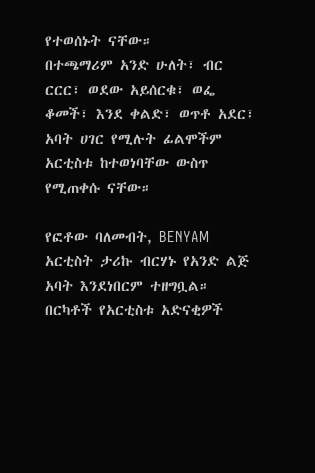የተወሰኑት ናቸው።
በተጫማሪም አንድ ሁለት፣ ብር ርርር፣ ወደው አይሰርቁ፣ ወፌ ቆመች፣ እንደ ቀልድ፣ ወጥቶ አደር፣ አባት ሀገር የሚሉት ፊልሞችም አርቲስቱ ከተወነባቸው ውስጥ የሚጠቀሱ ናቸው።

የፎቶው ባለመብት, BENYAM
አርቲስት ታሪኩ ብርሃኑ የአንድ ልጅ አባት እንደነበርም ተዘግቧል።
በርካቶች የአርቲስቱ አድናቂዎች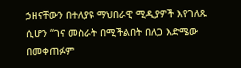ኃዘናቸውን በተለያዩ ማህበራዊ ሚዲያዎች እየገለጹ ሲሆን “ገና መስራት በሚችልበት በለጋ እድሜው በመቀጠፉም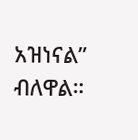አዝነናል” ብለዋል።